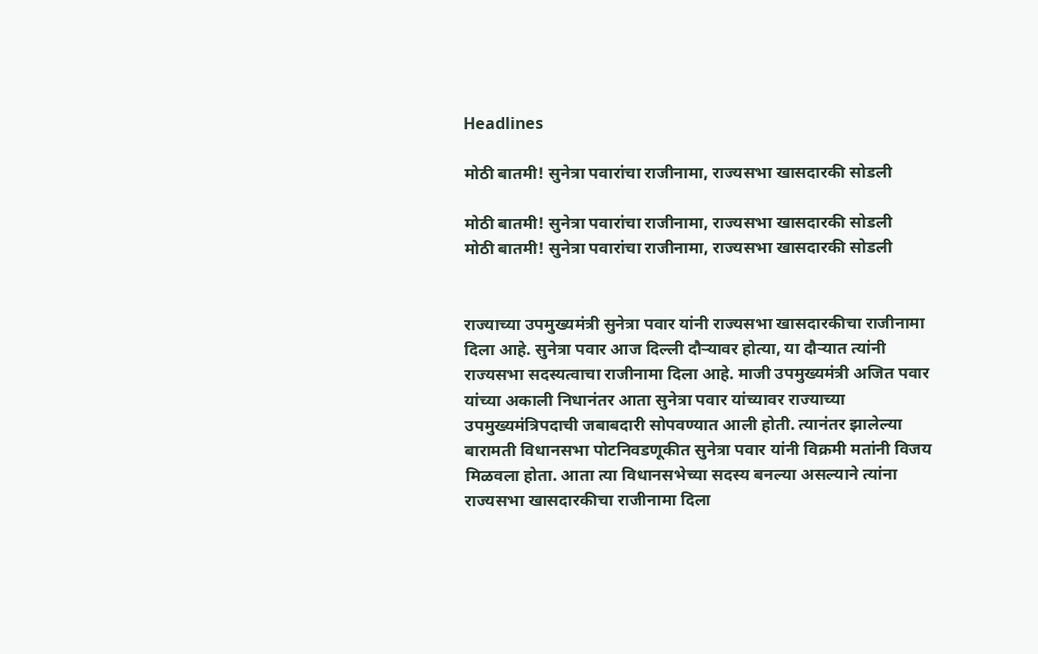Headlines

मोठी बातमी! सुनेत्रा पवारांचा राजीनामा, राज्यसभा खासदारकी सोडली

मोठी बातमी! सुनेत्रा पवारांचा राजीनामा, राज्यसभा खासदारकी सोडली
मोठी बातमी! सुनेत्रा पवारांचा राजीनामा, राज्यसभा खासदारकी सोडली


राज्याच्या उपमुख्यमंत्री सुनेत्रा पवार यांनी राज्यसभा खासदारकीचा राजीनामा दिला आहे. सुनेत्रा पवार आज दिल्ली दौऱ्यावर होत्या, या दौऱ्यात त्यांनी राज्यसभा सदस्यत्वाचा राजीनामा दिला आहे. माजी उपमुख्यमंत्री अजित पवार यांच्या अकाली निधानंतर आता सुनेत्रा पवार यांच्यावर राज्याच्या उपमुख्यमंत्रिपदाची जबाबदारी सोपवण्यात आली होती. त्यानंतर झालेल्या बारामती विधानसभा पोटनिवडणूकीत सुनेत्रा पवार यांनी विक्रमी मतांनी विजय मिळवला होता. आता त्या विधानसभेच्या सदस्य बनल्या असल्याने त्यांना राज्यसभा खासदारकीचा राजीनामा दिला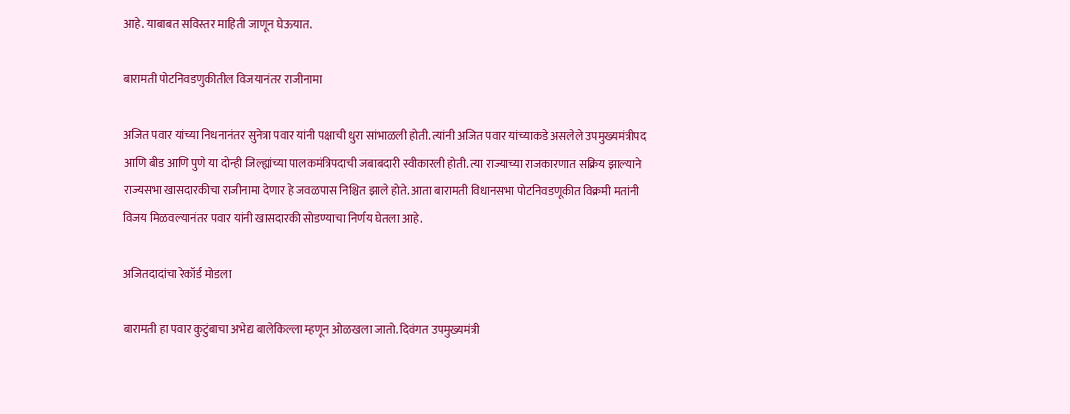आहे. याबाबत सविस्तर माहिती जाणून घेऊयात.

बारामती पोटनिवडणुकीतील विजयानंतर राजीनामा

अजित पवार यांच्या निधनानंतर सुनेत्रा पवार यांनी पक्षाची धुरा सांभाळली होती. त्यांनी अजित पवार यांच्याकडे असलेले उपमुख्यमंत्रीपद आणि बीड आणि पुणे या दोन्ही जिल्ह्यांच्या पालकमंत्रिपदाची जबाबदारी स्वीकारली होती. त्या राज्याच्या राजकारणात सक्रिय झाल्याने राज्यसभा खासदारकीचा राजीनामा देणार हे जवळपास निश्चित झाले होते. आता बारामती विधानसभा पोटनिवडणूकीत विक्रमी मतांनी विजय मिळवल्यानंतर पवार यांनी खासदारकी सोडण्याचा निर्णय घेतला आहे.

अजितदादांचा रेकॉर्ड मोडला

बारामती हा पवार कुटुंबाचा अभेद्य बालेकिल्ला म्हणून ओळखला जातो. दिवंगत उपमुख्यमंत्री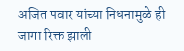अजित पवार यांच्या निधनामुळे ही जागा रिक्त झाली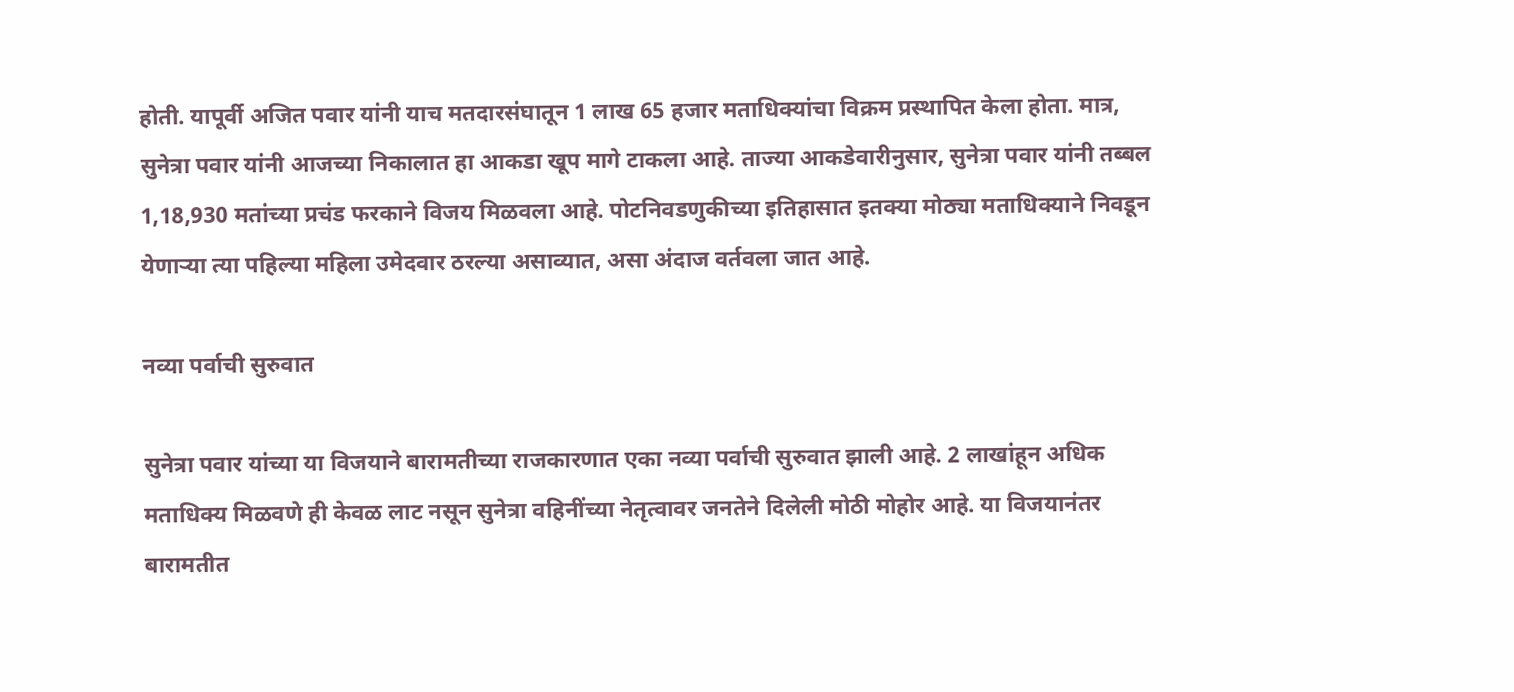होती. यापूर्वी अजित पवार यांनी याच मतदारसंघातून 1 लाख 65 हजार मताधिक्यांचा विक्रम प्रस्थापित केला होता. मात्र, सुनेत्रा पवार यांनी आजच्या निकालात हा आकडा खूप मागे टाकला आहे. ताज्या आकडेवारीनुसार, सुनेत्रा पवार यांनी तब्बल 1,18,930 मतांच्या प्रचंड फरकाने विजय मिळवला आहे. पोटनिवडणुकीच्या इतिहासात इतक्या मोठ्या मताधिक्याने निवडून येणाऱ्या त्या पहिल्या महिला उमेदवार ठरल्या असाव्यात, असा अंदाज वर्तवला जात आहे.

नव्या पर्वाची सुरुवात

सुनेत्रा पवार यांच्या या विजयाने बारामतीच्या राजकारणात एका नव्या पर्वाची सुरुवात झाली आहे. 2 लाखांहून अधिक मताधिक्य मिळवणे ही केवळ लाट नसून सुनेत्रा वहिनींच्या नेतृत्वावर जनतेने दिलेली मोठी मोहोर आहे. या विजयानंतर बारामतीत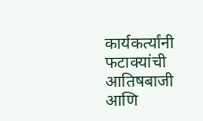कार्यकर्त्यांनी फटाक्यांची आतिषबाजी आणि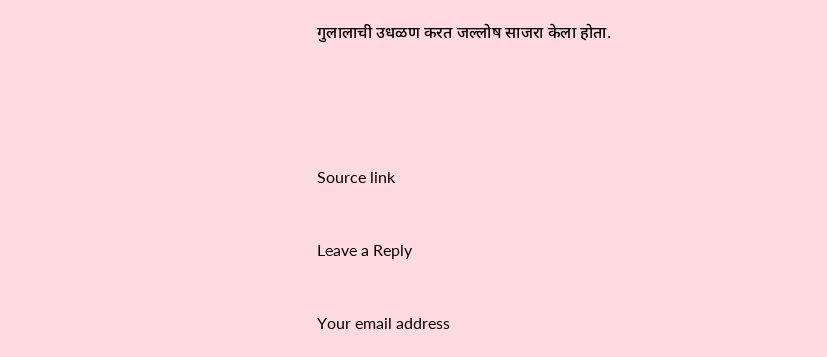गुलालाची उधळण करत जल्लोष साजरा केला होता.



Source link

Leave a Reply

Your email address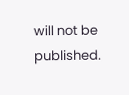will not be published.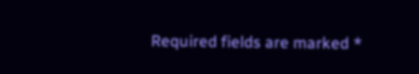Required fields are marked *